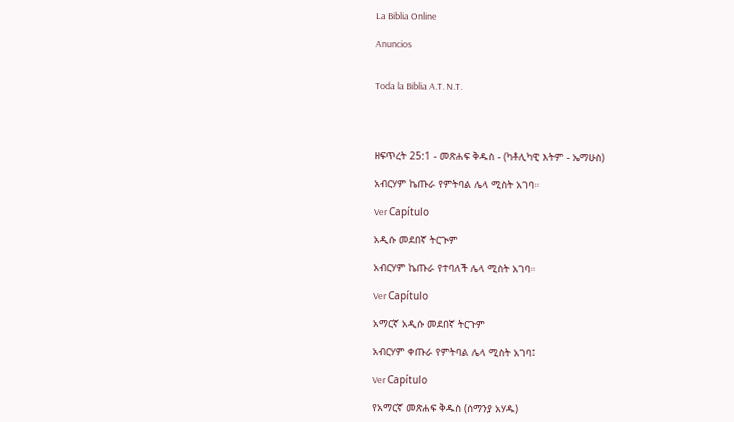La Biblia Online

Anuncios


Toda la Biblia A.T. N.T.




ዘፍጥረት 25:1 - መጽሐፍ ቅዱስ - (ካቶሊካዊ እትም - ኤማሁስ)

አብርሃም ኬጡራ የምትባል ሌላ ሚስት አገባ።

Ver Capítulo

አዲሱ መደበኛ ትርጒም

አብርሃም ኬጡራ የተባለች ሌላ ሚስት አገባ።

Ver Capítulo

አማርኛ አዲሱ መደበኛ ትርጉም

አብርሃም ቀጡራ የምትባል ሌላ ሚስት አገባ፤

Ver Capítulo

የአማርኛ መጽሐፍ ቅዱስ (ሰማንያ አሃዱ)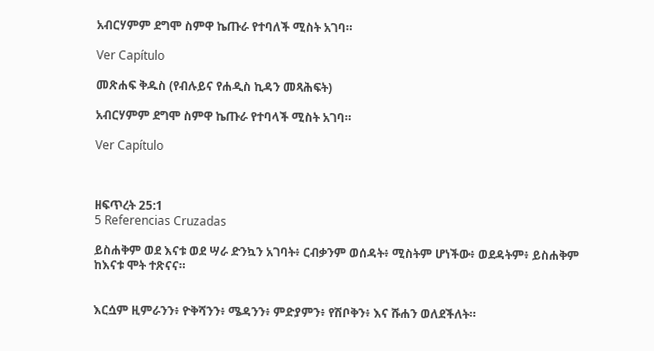አብርሃምም ደግሞ ስምዋ ኬጡራ የተባለች ሚስት አገባ።

Ver Capítulo

መጽሐፍ ቅዱስ (የብሉይና የሐዲስ ኪዳን መጻሕፍት)

አብርሃምም ደግሞ ስምዋ ኬጡራ የተባላች ሚስት አገባ።

Ver Capítulo



ዘፍጥረት 25:1
5 Referencias Cruzadas

ይስሐቅም ወደ እናቱ ወደ ሣራ ድንኳን አገባት፥ ርብቃንም ወሰዳት፥ ሚስትም ሆነችው፥ ወደዳትም፥ ይስሐቅም ከእናቱ ሞት ተጽናና።


እርሷም ዚምራንን፥ ዮቅሻንን፥ ሜዳንን፥ ምድያምን፥ የሽቦቅን፥ እና ሹሐን ወለደችለት።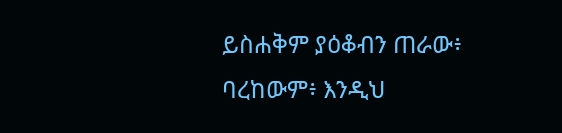ይስሐቅም ያዕቆብን ጠራው፥ ባረከውም፥ እንዲህ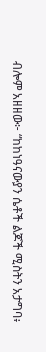ብሎም አዘዘው፦ “ከከነዓናውያን ሴቶች ልጆች ሚስትን አታግባ፥